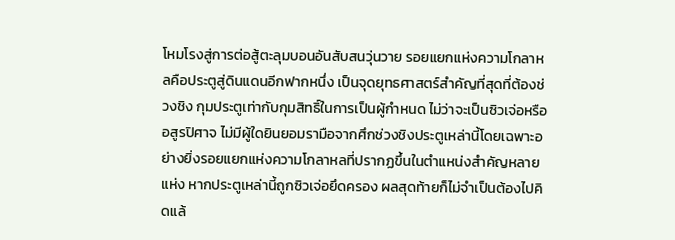โหมโรงสู่การต่อสู้ตะลุมบอนอันสับสนวุ่นวาย รอยแยกแห่งความโกลาหลคือประตูสู่ดินแดนอีกฟากหนึ่ง เป็นจุดยุทธศาสตร์สำคัญที่สุดที่ต้องช่วงชิง กุมประตูเท่ากับกุมสิทธิ์ในการเป็นผู้กำหนด ไม่ว่าจะเป็นซิวเจ่อหรืออสูรปิศาจ ไม่มีผู้ใดยินยอมรามือจากศึกช่วงชิงประตูเหล่านี้โดยเฉพาะอย่างยิ่งรอยแยกแห่งความโกลาหลที่ปรากฏขึ้นในตำแหน่งสำคัญหลายแห่ง หากประตูเหล่านี้ถูกซิวเจ่อยึดครอง ผลสุดท้ายก็ไม่จำเป็นต้องไปคิดแล้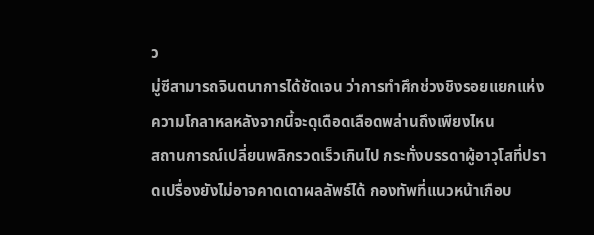ว
มู่ซีสามารถจินตนาการได้ชัดเจน ว่าการทำศึกช่วงชิงรอยแยกแห่งความโกลาหลหลังจากนี้จะดุเดือดเลือดพล่านถึงเพียงไหน
สถานการณ์เปลี่ยนพลิกรวดเร็วเกินไป กระทั่งบรรดาผู้อาวุโสที่ปราดเปรื่องยังไม่อาจคาดเดาผลลัพธ์ได้ กองทัพที่แนวหน้าเกือบ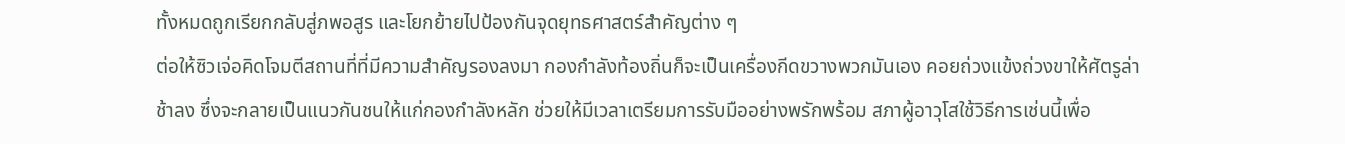ทั้งหมดถูกเรียกกลับสู่ภพอสูร และโยกย้ายไปป้องกันจุดยุทธศาสตร์สำคัญต่าง ๆ
ต่อให้ซิวเจ่อคิดโจมตีสถานที่ที่มีความสำคัญรองลงมา กองกำลังท้องถิ่นก็จะเป็นเครื่องกีดขวางพวกมันเอง คอยถ่วงแข้งถ่วงขาให้ศัตรูล่าช้าลง ซึ่งจะกลายเป็นแนวกันชนให้แก่กองกำลังหลัก ช่วยให้มีเวลาเตรียมการรับมืออย่างพรักพร้อม สภาผู้อาวุโสใช้วิธีการเช่นนี้เพื่อ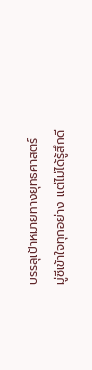บรรลุเป้าหมายทางยุทธศาสตร์
มู่ซีเข้าใจทุกอย่าง แต่ไม่ได้รู้สึกดี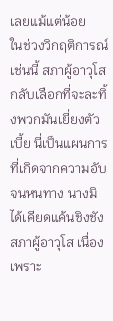เลยแม้แต่น้อย
ในช่วงวิกฤติการณ์เช่นนี้ สภาผู้อาวุโสกลับเลือกที่จะละทิ้งพวกมันเยี่ยงตัวเบี้ย นี่เป็นแผนการที่เกิดจากความอับจนหนทาง นางมิได้เคียดแค้นชิงชังสภาผู้อาวุโส เนื่องเพราะ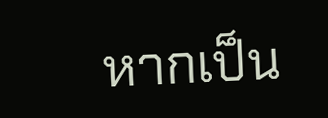หากเป็น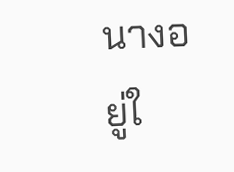นางอยู่ใ